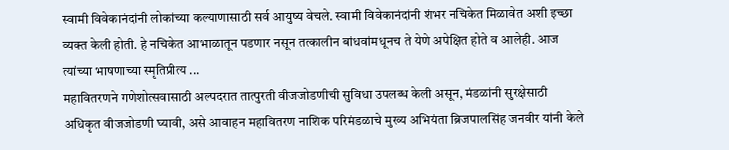स्वामी विवेकानंदांनी लोकांच्या कल्याणासाठी सर्व आयुष्य वेचले. स्वामी विवेकानंदांनी शंभर नचिकेत मिळावेत अशी इच्छा व्यक्त केली होती. हे नचिकेत आभाळातून पडणार नसून तत्कालीन बांधवांमधूनच ते येणे अपेक्षित होते व आलेही. आज त्यांच्या भाषणाच्या स्मृतिप्रीत्य ...
महावितरणने गणेशोत्सवासाठी अल्पदरात तात्पुरती वीजजोडणीची सुविधा उपलब्ध केली असून, मंडळांनी सुरक्षेसाठी अधिकृत वीजजोडणी घ्यावी, असे आवाहन महावितरण नाशिक परिमंडळाचे मुख्य अभियंता ब्रिजपालसिंह जनवीर यांनी केले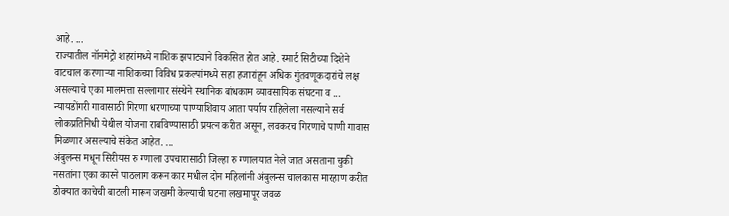आहे. ...
राज्यातील नॉनमेट्रो शहरांमध्ये नाशिक झपाट्याने विकसित होत आहे. स्मार्ट सिटीच्या दिशेने वाटचाल करणाऱ्या नाशिकच्या विविध प्रकल्पांमध्ये सहा हजारांहून अधिक गुंतवणूकदारांचे लक्ष असल्याचे एका मालमत्ता सल्लागार संस्थेने स्थानिक बांधकाम व्यावसायिक संघटना व ...
न्यायडोंगरी गावासाठी गिरणा धरणाच्या पाण्याशिवाय आता पर्याय राहिलेला नसल्याने सर्व लोकप्रतिनिधी येथील योजना राबविण्यासाठी प्रयत्न करीत असून, लवकरच गिरणाचे पाणी गावास मिळणार असल्याचे संकेत आहेत. ...
अंबुलन्स मधून सिरीयस रु ग्णाला उपचारासाठी जिल्हा रु ग्णालयात नेले जात असताना चुकी नसतांना एका कारने पाठलाग करून कार मधील दोन महिलांनी अंबुलन्स चालकास मारहाण करीत डोक्यात काचेची बाटली मारून जखमी केल्याची घटना लखमापूर जवळ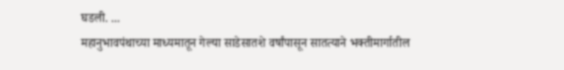घडली. ...
महानुभावपंथाच्या माध्यमातून गेल्या साडेसातशे वर्षांपासून सातत्याने भक्तीमार्गातील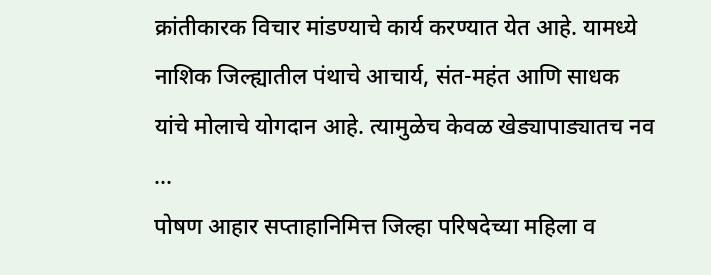क्रांतीकारक विचार मांडण्याचे कार्य करण्यात येत आहे. यामध्ये नाशिक जिल्ह्यातील पंथाचे आचार्य, संत-महंत आणि साधक यांचे मोलाचे योगदान आहे. त्यामुळेच केवळ खेड्यापाड्यातच नव ...
पोषण आहार सप्ताहानिमित्त जिल्हा परिषदेच्या महिला व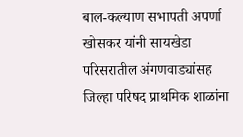बाल-कल्याण सभापती अपर्णा खोसकर यांनी सायखेडा परिसरातील अंगणवाड्यांसह जिल्हा परिषद प्राथमिक शाळांना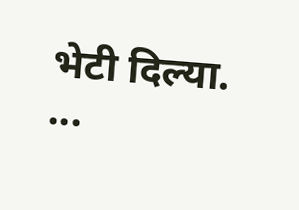भेटी दिल्या. ...